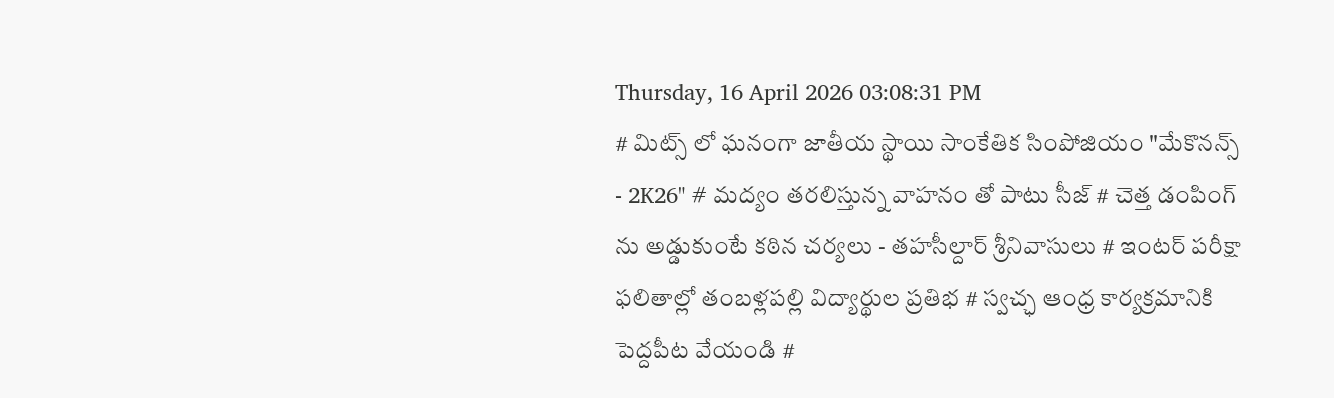Thursday, 16 April 2026 03:08:31 PM
# మిట్స్ లో ఘనంగా జాతీయ స్థాయి సాంకేతిక సింపోజియం "మేకొనన్స్ - 2K26" # మద్యం తరలిస్తున్న వాహనం తో పాటు సీజ్ # చెత్త డంపింగ్ ను అడ్డుకుంటే కఠిన చర్యలు - తహసీల్దార్ శ్రీనివాసులు # ఇంటర్ పరీక్షా ఫలితాల్లో తంబళ్లపల్లి విద్యార్థుల ప్రతిభ # స్వచ్ఛ ఆంధ్ర కార్యక్రమానికి పెద్దపీట వేయండి #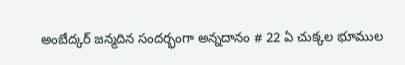అంబేద్కర్ జన్మదిన సందర్భంగా అన్నదానం # 22 ఏ చుక్కల భూముల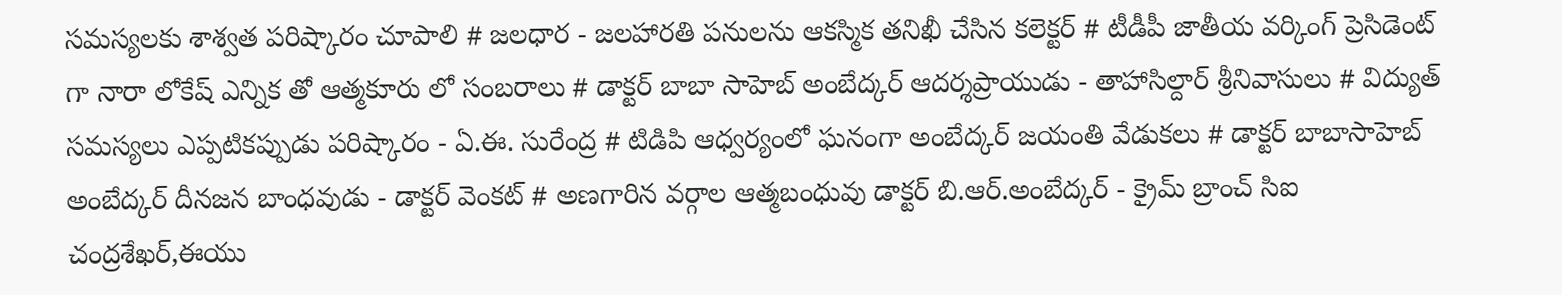సమస్యలకు శాశ్వత పరిష్కారం చూపాలి # జలధార - జలహారతి పనులను ఆకస్మిక తనిఖీ చేసిన కలెక్టర్ # టీడీపీ జాతీయ వర్కింగ్ ప్రెసిడెంట్ గా నారా లోకేష్ ఎన్నిక తో ఆత్మకూరు లో సంబరాలు # డాక్టర్ బాబా సాహెబ్ అంబేద్కర్ ఆదర్శప్రాయుడు - తాహాసిల్దార్ శ్రీనివాసులు # విద్యుత్ సమస్యలు ఎప్పటికప్పుడు పరిష్కారం - ఏ.ఈ. సురేంద్ర # టిడిపి ఆధ్వర్యంలో ఘనంగా అంబేద్కర్ జయంతి వేడుకలు # డాక్టర్ బాబాసాహెబ్ అంబేద్కర్ దీనజన బాంధవుడు - డాక్టర్ వెంకట్ # అణగారిన వర్గాల ఆత్మబంధువు డాక్టర్ బి.ఆర్.అంబేద్కర్ - క్రైమ్ బ్రాంచ్ సిఐ చంద్రశేఖర్,ఈయు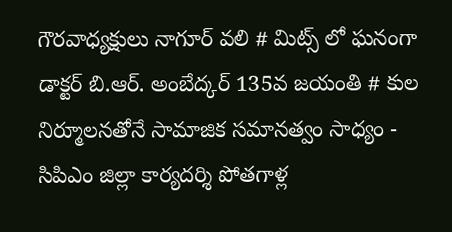గౌరవాధ్యక్షులు నాగూర్ వలి # మిట్స్ లో ఘనంగా డాక్టర్ బి.ఆర్. అంబేద్కర్ 135వ జయంతి # కుల నిర్మూలనతోనే సామాజిక సమానత్వం సాధ్యం - సిపిఎం జిల్లా కార్యదర్శి పోతగాళ్ల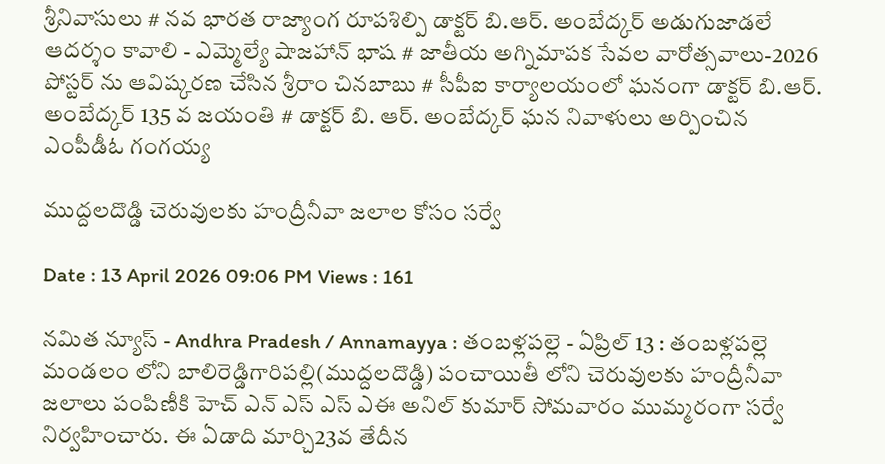శ్రీనివాసులు # నవ భారత రాజ్యాంగ రూపశిల్పి డాక్టర్ బి.ఆర్. అంబేద్కర్ అడుగుజాడలే ఆదర్శం కావాలి - ఎమ్మెల్యే షాజహాన్ భాష # జాతీయ అగ్నిమాపక సేవల వారోత్సవాలు-2026 పోస్టర్ ను ఆవిష్కరణ చేసిన శ్రీరాం చినబాబు # సీపీఐ కార్యాలయంలో ఘనంగా డాక్టర్ బి.ఆర్. అంబేద్కర్ 135 వ జయంతి # డాక్టర్ బి. ఆర్. అంబేద్కర్ ఘన నివాళులు అర్పించిన ఎంపీడీఓ గంగయ్య

ముద్దలదొడ్డి చెరువులకు హంద్రీనీవా జలాల కోసం సర్వే

Date : 13 April 2026 09:06 PM Views : 161

నమిత న్యూస్ - Andhra Pradesh / Annamayya : తంబళ్లపల్లె - ఏప్రిల్ 13 : తంబళ్లపల్లె మండలం లోని బాలిరెడ్డిగారిపల్లి(ముద్దలదొడ్డి) పంచాయితీ లోని చెరువులకు హంద్రీనీవా జలాలు పంపిణీకి హెచ్ ఎన్ ఎస్ ఎస్ ఎఈ అనిల్ కుమార్ సోమవారం ముమ్మరంగా సర్వే నిర్వహించారు. ఈ ఏడాది మార్చి23వ తేదీన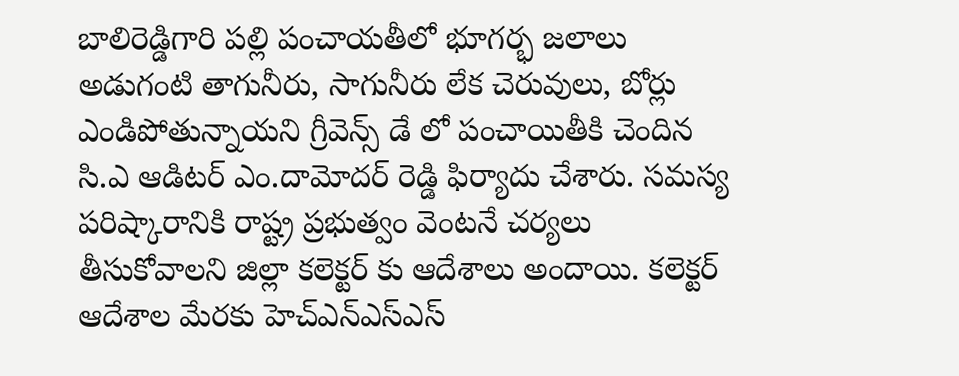బాలిరెడ్డిగారి పల్లి పంచాయతీలో భూగర్భ జలాలు అడుగంటి తాగునీరు, సాగునీరు లేక చెరువులు, బోర్లు ఎండిపోతున్నాయని గ్రీవెన్స్ డే లో పంచాయితీకి చెందిన సి.ఎ ఆడిటర్ ఎం.దామోదర్ రెడ్డి ఫిర్యాదు చేశారు. సమస్య పరిష్కారానికి రాష్ట్ర ప్రభుత్వం వెంటనే చర్యలు తీసుకోవాలని జిల్లా కలెక్టర్ కు ఆదేశాలు అందాయి. కలెక్టర్ ఆదేశాల మేరకు హెచ్ఎన్ఎస్ఎస్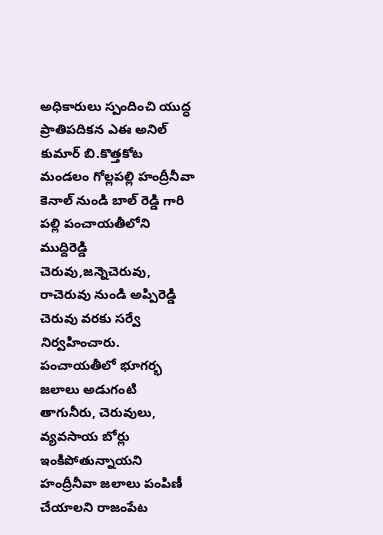అధికారులు స్పందించి యుద్ధ ప్రాతిపదికన ఎఈ అనిల్ కుమార్ బి.కొత్తకోట మండలం గోల్లపల్లి హంద్రీనీవా కెనాల్ నుండి బాల్ రెడ్డి గారి పల్లి పంచాయతీలోని ముద్దిరెడ్డి చెరువు,జన్నెచెరువు, రాచెరువు నుండి అప్పిరెడ్డి చెరువు వరకు సర్వే నిర్వహించారు. పంచాయతీలో భూగర్భ జలాలు అడుగంటి తాగునీరు, చెరువులు, వ్యవసాయ బోర్లు ఇంకిపోతున్నాయని హంద్రీనీవా జలాలు పంపిణీ చేయాలని రాజంపేట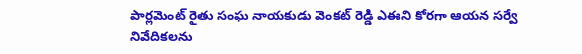పార్లమెంట్ రైతు సంఘ నాయకుడు వెంకట్ రెడ్డి ఎఈని కోరగా ఆయన సర్వే నివేదికలను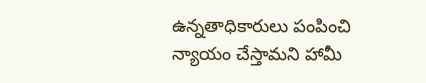ఉన్నతాధికారులు పంపించి న్యాయం చేస్తామని హామీ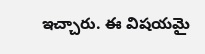ఇచ్చారు. ఈ విషయమై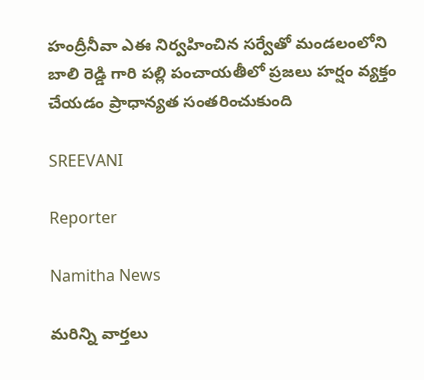హంద్రీనీవా ఎఈ నిర్వహించిన సర్వేతో మండలంలోని బాలి రెడ్డి గారి పల్లి పంచాయతీలో ప్రజలు హర్షం వ్యక్తం చేయడం ప్రాధాన్యత సంతరించుకుంది

SREEVANI

Reporter

Namitha News

మరిన్ని వార్తలు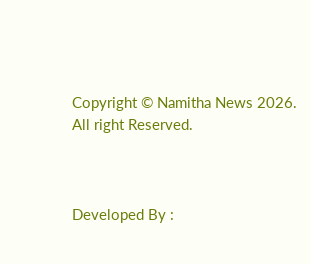Copyright © Namitha News 2026. All right Reserved.



Developed By :